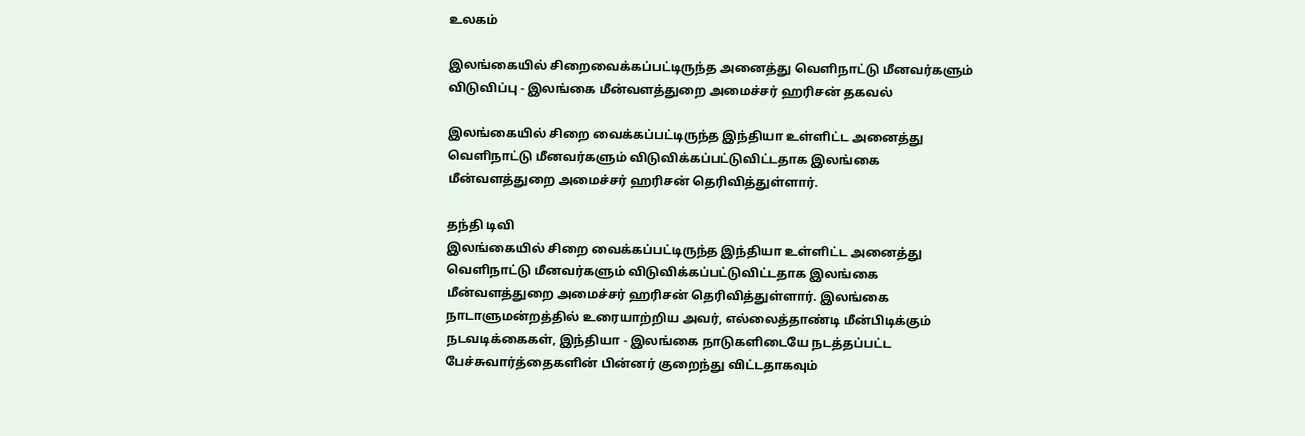உலகம்

இலங்கையில் சிறைவைக்கப்பட்டிருந்த அனைத்து வெளிநாட்டு மீனவர்களும் விடுவிப்பு - இலங்கை மீன்வளத்துறை அமைச்சர் ஹரிசன் தகவல்

இலங்கையில் சிறை வைக்கப்பட்டிருந்த இந்தியா உள்ளிட்ட அனைத்து வெளிநாட்டு மீனவர்களும் விடுவிக்கப்பட்டுவிட்டதாக இலங்கை மீன்வளத்துறை அமைச்சர் ஹரிசன் தெரிவித்துள்ளார்.

தந்தி டிவி
இலங்கையில் சிறை வைக்கப்பட்டிருந்த இந்தியா உள்ளிட்ட அனைத்து வெளிநாட்டு மீனவர்களும் விடுவிக்கப்பட்டுவிட்டதாக இலங்கை மீன்வளத்துறை அமைச்சர் ஹரிசன் தெரிவித்துள்ளார். இலங்கை நாடாளுமன்றத்தில் உரையாற்றிய அவர், எல்லைத்தாண்டி மீன்பிடிக்கும் நடவடிக்கைகள், இந்தியா - இலங்கை நாடுகளிடையே நடத்தப்பட்ட பேச்சுவார்த்தைகளின் பின்னர் குறைந்து விட்டதாகவும்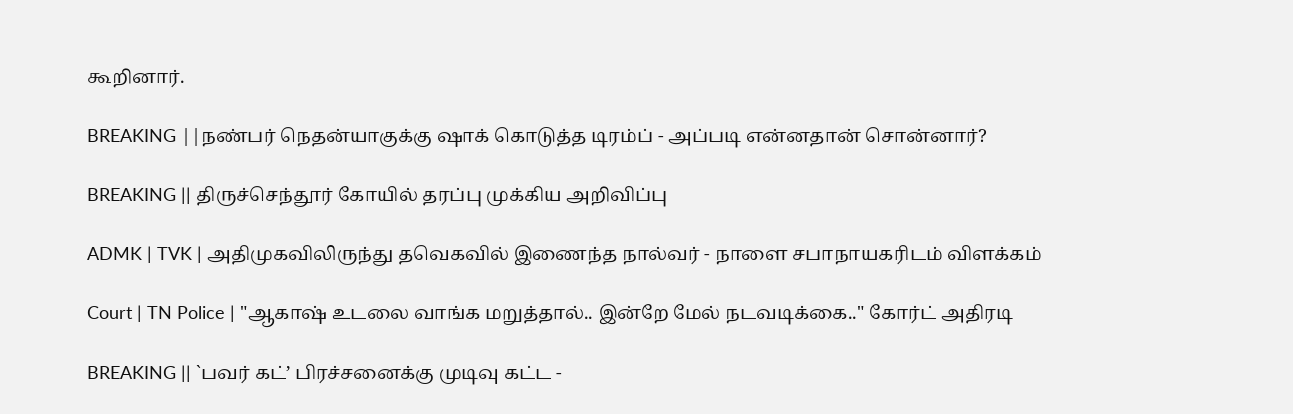கூறினார்.

BREAKING ||நண்பர் நெதன்யாகுக்கு ஷாக் கொடுத்த டிரம்ப் - அப்படி என்னதான் சொன்னார்?

BREAKING || திருச்செந்தூர் கோயில் தரப்பு முக்கிய அறிவிப்பு

ADMK | TVK | அதிமுகவிலிருந்து தவெகவில் இணைந்த நால்வர் - நாளை சபாநாயகரிடம் விளக்கம்

Court | TN Police | "ஆகாஷ் உடலை வாங்க மறுத்தால்.. இன்றே மேல் நடவடிக்கை.." கோர்ட் அதிரடி

BREAKING || `பவர் கட்’ பிரச்சனைக்கு முடிவு கட்ட -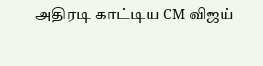அதிரடி காட்டிய CM விஜய்